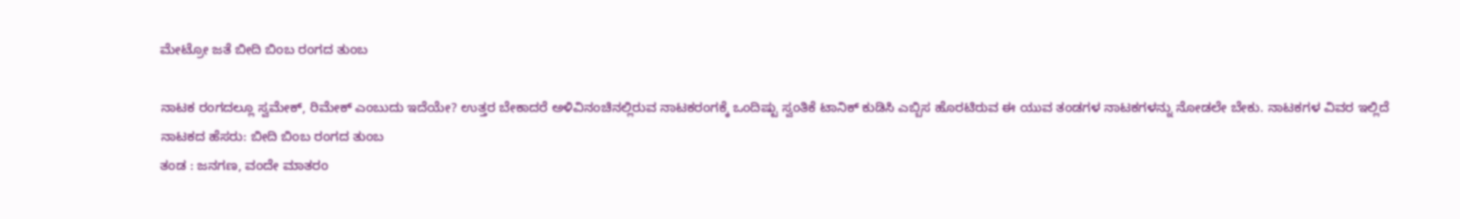ಮೇಟ್ರೋ ಜತೆ ಬೀದಿ ಬಿಂಬ ರಂಗದ ತುಂಬ

ನಾಟಕ ರಂಗದಲ್ಲೂ ಸ್ವಮೇಕ್, ರಿಮೇಕ್ ಎಂಬುದು ಇದೆಯೇ? ಉತ್ತರ ಬೇಕಾದರೆ ಅಳಿವಿನಂಚಿನಲ್ಲಿರುವ ನಾಟಕರಂಗಕ್ಕೆ ಒಂದಿಷ್ಟು ಸ್ವಂತಿಕೆ ಟಾನಿಕ್ ಕುಡಿಸಿ ಎಬ್ಬಿಸ ಹೊರಟಿರುವ ಈ ಯುವ ತಂಡಗಳ ನಾಟಕಗಳನ್ನು ನೋಡಲೇ ಬೇಕು. ನಾಟಕಗಳ ವಿವರ ಇಲ್ಲಿದೆ
ನಾಟಕದ ಹೆಸರು: ಬೀದಿ ಬಿಂಬ ರಂಗದ ತುಂಬ
ತಂಡ : ಜನಗಣ, ವಂದೇ ಮಾತರಂ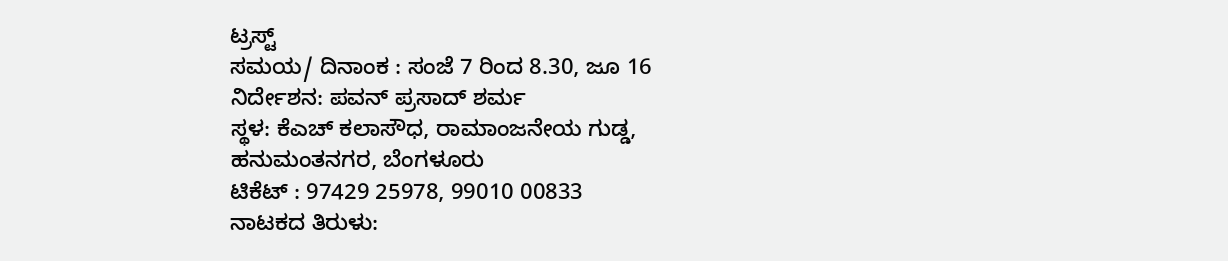ಟ್ರಸ್ಟ್
ಸಮಯ/ ದಿನಾಂಕ : ಸಂಜೆ 7 ರಿಂದ 8.30, ಜೂ 16
ನಿರ್ದೇಶನ: ಪವನ್ ಪ್ರಸಾದ್ ಶರ್ಮ
ಸ್ಥಳ: ಕೆಎಚ್ ಕಲಾಸೌಧ, ರಾಮಾಂಜನೇಯ ಗುಡ್ಡ, ಹನುಮಂತನಗರ, ಬೆಂಗಳೂರು
ಟಿಕೆಟ್ : 97429 25978, 99010 00833
ನಾಟಕದ ತಿರುಳು: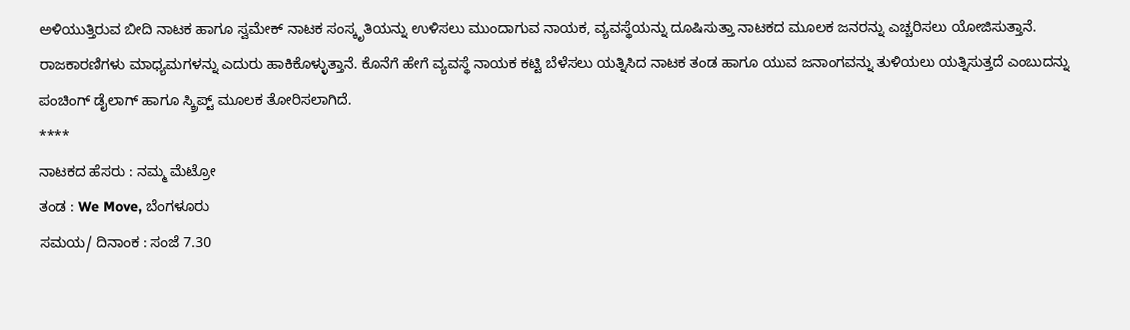ಅಳಿಯುತ್ತಿರುವ ಬೀದಿ ನಾಟಕ ಹಾಗೂ ಸ್ವಮೇಕ್ ನಾಟಕ ಸಂಸ್ಕೃತಿಯನ್ನು ಉಳಿಸಲು ಮುಂದಾಗುವ ನಾಯಕ, ವ್ಯವಸ್ಥೆಯನ್ನು ದೂಷಿಸುತ್ತಾ ನಾಟಕದ ಮೂಲಕ ಜನರನ್ನು ಎಚ್ಚರಿಸಲು ಯೋಜಿಸುತ್ತಾನೆ. ರಾಜಕಾರಣಿಗಳು ಮಾಧ್ಯಮಗಳನ್ನು ಎದುರು ಹಾಕಿಕೊಳ್ಳುತ್ತಾನೆ. ಕೊನೆಗೆ ಹೇಗೆ ವ್ಯವಸ್ಥೆ ನಾಯಕ ಕಟ್ಟಿ ಬೆಳೆಸಲು ಯತ್ನಿಸಿದ ನಾಟಕ ತಂಡ ಹಾಗೂ ಯುವ ಜನಾಂಗವನ್ನು ತುಳಿಯಲು ಯತ್ನಿಸುತ್ತದೆ ಎಂಬುದನ್ನು ಪಂಚಿಂಗ್ ಡೈಲಾಗ್ ಹಾಗೂ ಸ್ಕ್ರಿಪ್ಟ್ ಮೂಲಕ ತೋರಿಸಲಾಗಿದೆ.
****
ನಾಟಕದ ಹೆಸರು : ನಮ್ಮ ಮೆಟ್ರೋ
ತಂಡ : We Move, ಬೆಂಗಳೂರು
ಸಮಯ/ ದಿನಾಂಕ : ಸಂಜೆ 7.30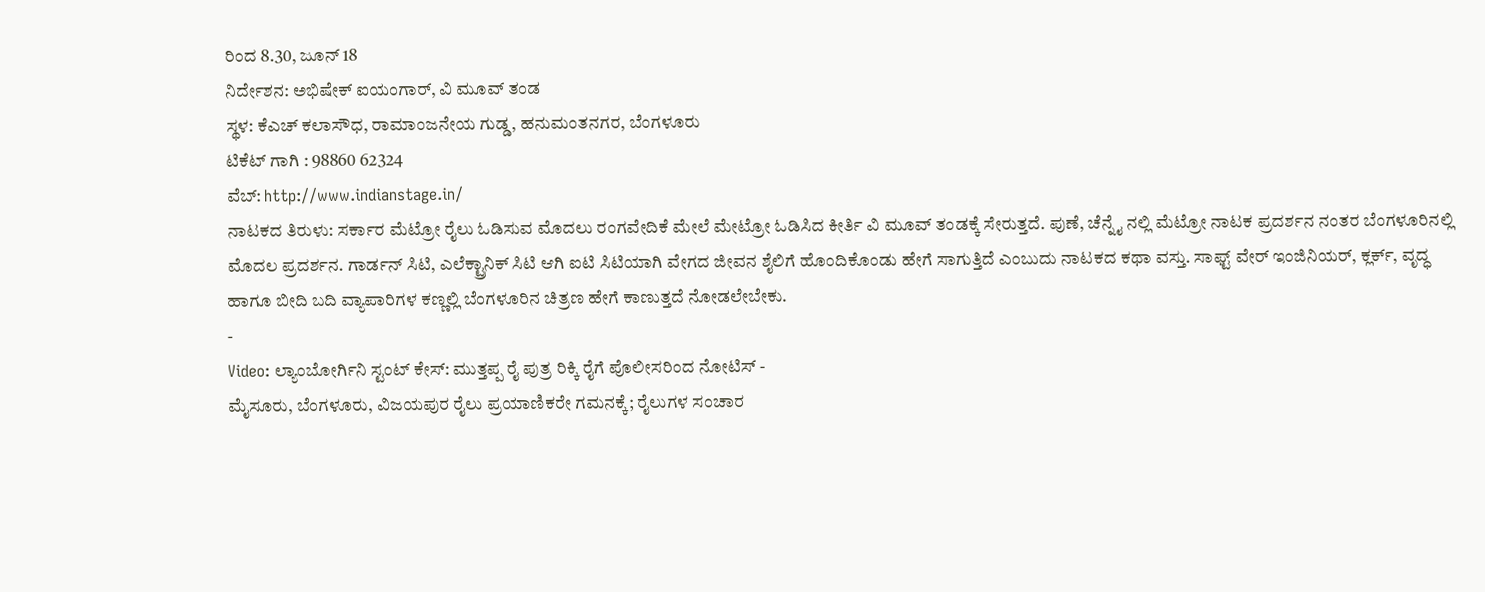ರಿಂದ 8.30, ಜೂನ್ 18
ನಿರ್ದೇಶನ: ಅಭಿಷೇಕ್ ಐಯಂಗಾರ್, ವಿ ಮೂವ್ ತಂಡ
ಸ್ಥಳ: ಕೆಎಚ್ ಕಲಾಸೌಧ, ರಾಮಾಂಜನೇಯ ಗುಡ್ಡ, ಹನುಮಂತನಗರ, ಬೆಂಗಳೂರು
ಟಿಕೆಟ್ ಗಾಗಿ : 98860 62324
ವೆಬ್: http://www.indianstage.in/
ನಾಟಕದ ತಿರುಳು: ಸರ್ಕಾರ ಮೆಟ್ರೋ ರೈಲು ಓಡಿಸುವ ಮೊದಲು ರಂಗವೇದಿಕೆ ಮೇಲೆ ಮೇಟ್ರೋ ಓಡಿಸಿದ ಕೀರ್ತಿ ವಿ ಮೂವ್ ತಂಡಕ್ಕೆ ಸೇರುತ್ತದೆ. ಪುಣೆ, ಚೆನ್ನೈ ನಲ್ಲಿ ಮೆಟ್ರೋ ನಾಟಕ ಪ್ರದರ್ಶನ ನಂತರ ಬೆಂಗಳೂರಿನಲ್ಲಿ ಮೊದಲ ಪ್ರದರ್ಶನ. ಗಾರ್ಡನ್ ಸಿಟಿ, ಎಲೆಕ್ಟ್ರಾನಿಕ್ ಸಿಟಿ ಆಗಿ ಐಟಿ ಸಿಟಿಯಾಗಿ ವೇಗದ ಜೀವನ ಶೈಲಿಗೆ ಹೊಂದಿಕೊಂಡು ಹೇಗೆ ಸಾಗುತ್ತಿದೆ ಎಂಬುದು ನಾಟಕದ ಕಥಾ ವಸ್ತು. ಸಾಫ್ಟ್ ವೇರ್ ಇಂಜಿನಿಯರ್, ಕ್ಲರ್ಕ್, ವೃದ್ಧ ಹಾಗೂ ಬೀದಿ ಬದಿ ವ್ಯಾಪಾರಿಗಳ ಕಣ್ಣಲ್ಲಿ ಬೆಂಗಳೂರಿನ ಚಿತ್ರಣ ಹೇಗೆ ಕಾಣುತ್ತದೆ ನೋಡಲೇಬೇಕು.
-
Video: ಲ್ಯಾಂಬೋರ್ಗಿನಿ ಸ್ಟಂಟ್ ಕೇಸ್: ಮುತ್ತಪ್ಪ ರೈ ಪುತ್ರ ರಿಕ್ಕಿ ರೈಗೆ ಪೊಲೀಸರಿಂದ ನೋಟಿಸ್ -
ಮೈಸೂರು, ಬೆಂಗಳೂರು, ವಿಜಯಪುರ ರೈಲು ಪ್ರಯಾಣಿಕರೇ ಗಮನಕ್ಕೆ; ರೈಲುಗಳ ಸಂಚಾರ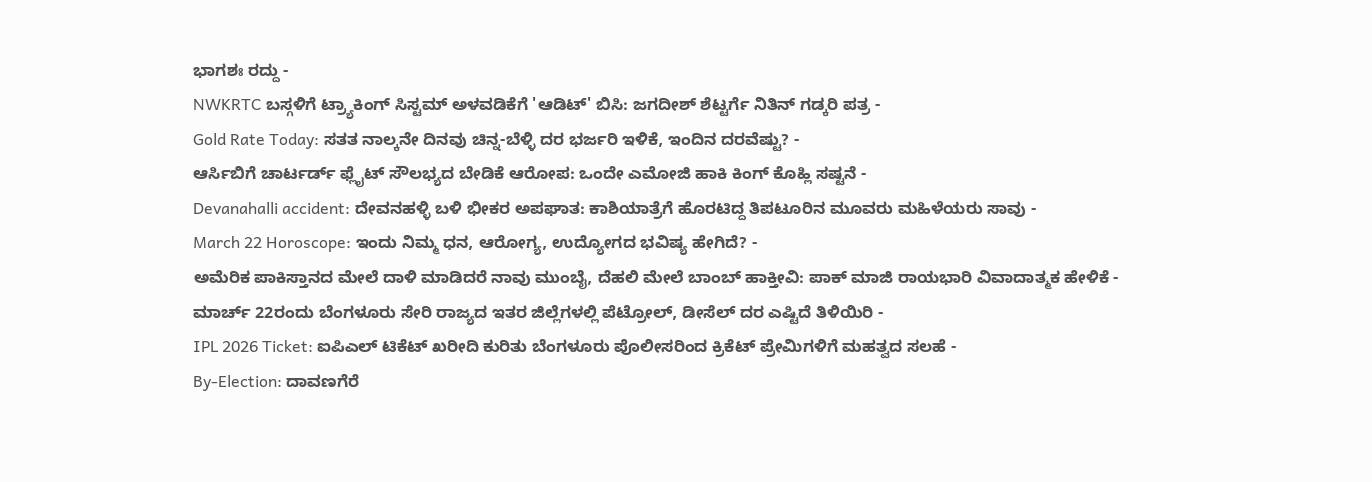ಭಾಗಶಃ ರದ್ದು -
NWKRTC ಬಸ್ಗಳಿಗೆ ಟ್ರ್ಯಾಕಿಂಗ್ ಸಿಸ್ಟಮ್ ಅಳವಡಿಕೆಗೆ 'ಆಡಿಟ್' ಬಿಸಿ: ಜಗದೀಶ್ ಶೆಟ್ಟರ್ಗೆ ನಿತಿನ್ ಗಡ್ಕರಿ ಪತ್ರ -
Gold Rate Today: ಸತತ ನಾಲ್ಕನೇ ದಿನವು ಚಿನ್ನ-ಬೆಳ್ಳಿ ದರ ಭರ್ಜರಿ ಇಳಿಕೆ, ಇಂದಿನ ದರವೆಷ್ಟು? -
ಆರ್ಸಿಬಿಗೆ ಚಾರ್ಟರ್ಡ್ ಫ್ಲೈಟ್ ಸೌಲಭ್ಯದ ಬೇಡಿಕೆ ಆರೋಪ: ಒಂದೇ ಎಮೋಜಿ ಹಾಕಿ ಕಿಂಗ್ ಕೊಹ್ಲಿ ಸಷ್ಟನೆ -
Devanahalli accident: ದೇವನಹಳ್ಳಿ ಬಳಿ ಭೀಕರ ಅಪಘಾತ: ಕಾಶಿಯಾತ್ರೆಗೆ ಹೊರಟಿದ್ದ ತಿಪಟೂರಿನ ಮೂವರು ಮಹಿಳೆಯರು ಸಾವು -
March 22 Horoscope: ಇಂದು ನಿಮ್ಮ ಧನ, ಆರೋಗ್ಯ, ಉದ್ಯೋಗದ ಭವಿಷ್ಯ ಹೇಗಿದೆ? -
ಅಮೆರಿಕ ಪಾಕಿಸ್ತಾನದ ಮೇಲೆ ದಾಳಿ ಮಾಡಿದರೆ ನಾವು ಮುಂಬೈ, ದೆಹಲಿ ಮೇಲೆ ಬಾಂಬ್ ಹಾಕ್ತೀವಿ: ಪಾಕ್ ಮಾಜಿ ರಾಯಭಾರಿ ವಿವಾದಾತ್ಮಕ ಹೇಳಿಕೆ -
ಮಾರ್ಚ್ 22ರಂದು ಬೆಂಗಳೂರು ಸೇರಿ ರಾಜ್ಯದ ಇತರ ಜಿಲ್ಲೆಗಳಲ್ಲಿ ಪೆಟ್ರೋಲ್, ಡೀಸೆಲ್ ದರ ಎಷ್ಟಿದೆ ತಿಳಿಯಿರಿ -
IPL 2026 Ticket: ಐಪಿಎಲ್ ಟಿಕೆಟ್ ಖರೀದಿ ಕುರಿತು ಬೆಂಗಳೂರು ಪೊಲೀಸರಿಂದ ಕ್ರಿಕೆಟ್ ಪ್ರೇಮಿಗಳಿಗೆ ಮಹತ್ವದ ಸಲಹೆ -
By-Election: ದಾವಣಗೆರೆ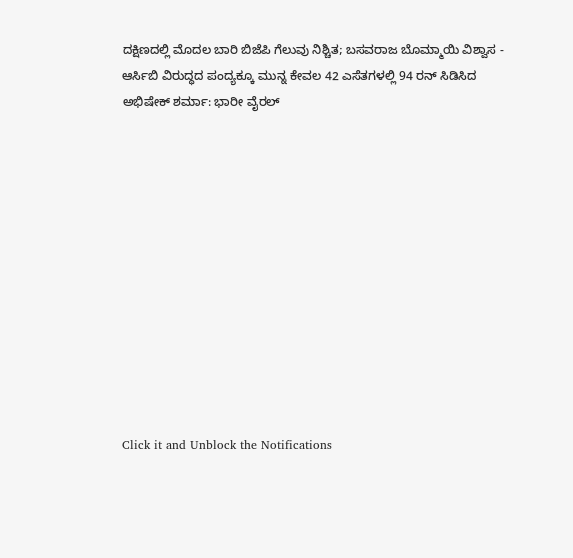ದಕ್ಷಿಣದಲ್ಲಿ ಮೊದಲ ಬಾರಿ ಬಿಜೆಪಿ ಗೆಲುವು ನಿಶ್ಚಿತ; ಬಸವರಾಜ ಬೊಮ್ಮಾಯಿ ವಿಶ್ವಾಸ -
ಆರ್ಸಿಬಿ ವಿರುದ್ಧದ ಪಂದ್ಯಕ್ಕೂ ಮುನ್ನ ಕೇವಲ 42 ಎಸೆತಗಳಲ್ಲಿ 94 ರನ್ ಸಿಡಿಸಿದ ಅಭಿಷೇಕ್ ಶರ್ಮಾ: ಭಾರೀ ವೈರಲ್












Click it and Unblock the Notifications